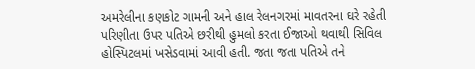અમરેલીના કણકોટ ગામની અને હાલ રેલનગરમાં માવતરના ઘરે રહેતી પરિણીતા ઉપર પતિએ છરીથી હુમલો કરતા ઈજાઓ થવાથી સિવિલ હોસ્પિટલમાં ખસેડવામાં આવી હતી. જતા જતા પતિએ તને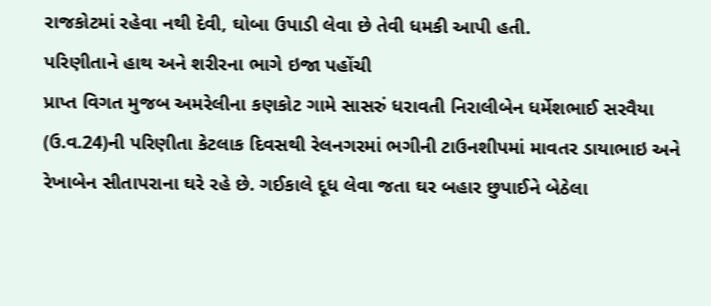રાજકોટમાં રહેવા નથી દેવી, ઘોબા ઉપાડી લેવા છે તેવી ધમકી આપી હતી.
પરિણીતાને હાથ અને શરીરના ભાગે ઇજા પહોંચી
પ્રાપ્ત વિગત મુજબ અમરેલીના કણકોટ ગામે સાસરું ધરાવતી નિરાલીબેન ધર્મેશભાઈ સરવૈયા (ઉ.વ.24)ની પરિણીતા કેટલાક દિવસથી રેલનગરમાં ભગીની ટાઉનશીપમાં માવતર ડાયાભાઇ અને રેખાબેન સીતાપરાના ઘરે રહે છે. ગઈકાલે દૂધ લેવા જતા ઘર બહાર છુપાઈને બેઠેલા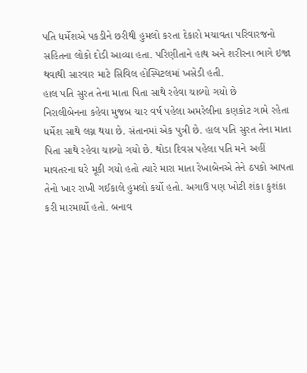પતિ ધર્મેશએ પકડીને છરીથી હુમલો કરતા દેકારો મચાવતા પરિવારજનો સહિતના લોકો દોડી આવ્યા હતા. પરિણીતાને હાથ અને શરીરના ભાગે ઇજા થવાથી સારવાર માટે સિવિલ હોસ્પિટલમાં ખસેડી હતી.
હાલ પતિ સુરત તેના માતા પિતા સાથે રહેવા ચાલ્યો ગયો છે
નિરાલીબેનના કહેવા મુજબ ચાર વર્ષ પહેલા અમરેલીના કણકોટ ગામે રહેતા ધર્મેશ સાથે લગ્ન થયા છે. સંતાનમાં એક પુત્રી છે. હાલ પતિ સુરત તેના માતા પિતા સાથે રહેવા ચાલ્યો ગયો છે. થોડા દિવસ પહેલા પતિ મને અહીં માવતરના ઘરે મૂકી ગયો હતો ત્યારે મારા માતા રેખાબેનએ તેને ઠપકો આપતા તેનો ખાર રાખી ગઈકાલે હુમલો કર્યો હતો. અગાઉ પણ ખોટી શંકા કુશંકા કરી મારમાર્યો હતો. બનાવ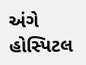અંગે હોસ્પિટલ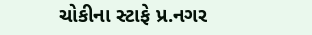ચોકીના સ્ટાફે પ્ર.નગર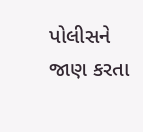પોલીસને જાણ કરતા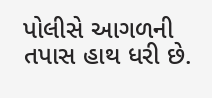પોલીસે આગળની તપાસ હાથ ધરી છે.